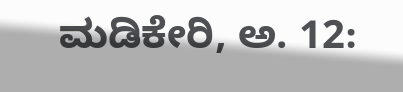ಮಡಿಕೇರಿ, ಅ. 12: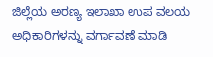ಜಿಲ್ಲೆಯ ಅರಣ್ಯ ಇಲಾಖಾ ಉಪ ವಲಯ ಅಧಿಕಾರಿಗಳನ್ನು ವರ್ಗಾವಣೆ ಮಾಡಿ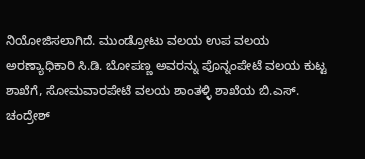ನಿಯೋಜಿಸಲಾಗಿದೆ. ಮುಂಡ್ರೋಟು ವಲಯ ಉಪ ವಲಯ ಅರಣ್ಯಾಧಿಕಾರಿ ಸಿ.ಡಿ. ಬೋಪಣ್ಣ ಅವರನ್ನು ಪೊನ್ನಂಪೇಟೆ ವಲಯ ಕುಟ್ಟ ಶಾಖೆಗೆ, ಸೋಮವಾರಪೇಟೆ ವಲಯ ಶಾಂತಳ್ಳಿ ಶಾಖೆಯ ಬಿ.ಎಸ್. ಚಂದ್ರೇಶ್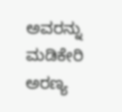ಅವರನ್ನು ಮಡಿಕೇರಿ ಅರಣ್ಯ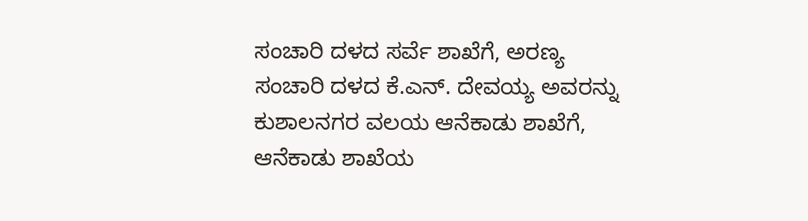ಸಂಚಾರಿ ದಳದ ಸರ್ವೆ ಶಾಖೆಗೆ, ಅರಣ್ಯ ಸಂಚಾರಿ ದಳದ ಕೆ.ಎನ್. ದೇವಯ್ಯ ಅವರನ್ನು ಕುಶಾಲನಗರ ವಲಯ ಆನೆಕಾಡು ಶಾಖೆಗೆ, ಆನೆಕಾಡು ಶಾಖೆಯ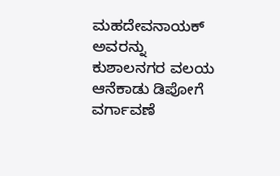ಮಹದೇವನಾಯಕ್ ಅವರನ್ನು ಕುಶಾಲನಗರ ವಲಯ ಆನೆಕಾಡು ಡಿಪೋಗೆ ವರ್ಗಾವಣೆ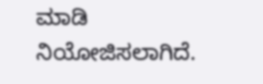ಮಾಡಿ ನಿಯೋಜಿಸಲಾಗಿದೆ.